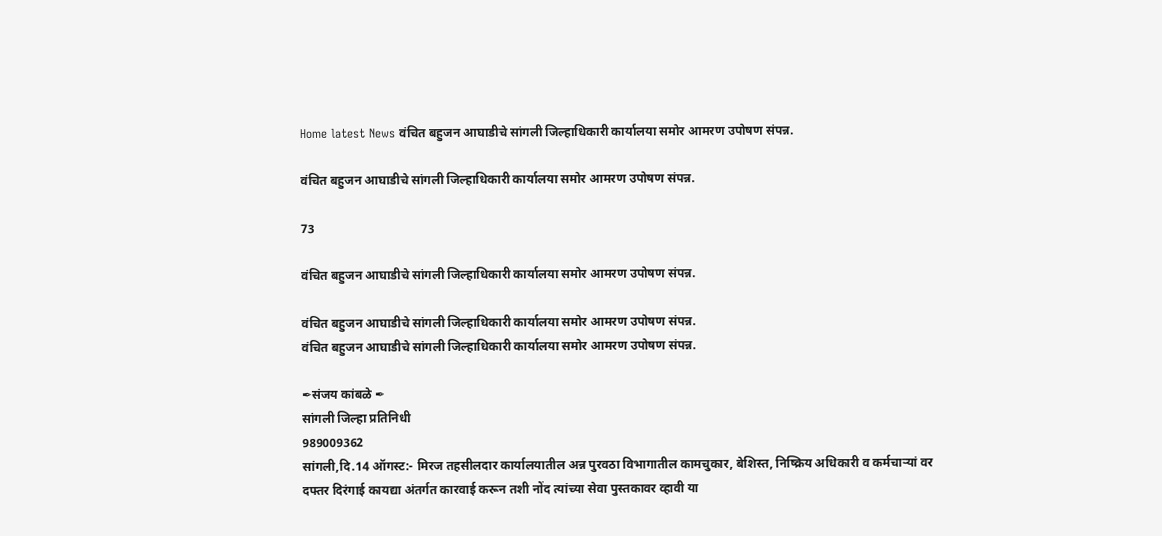Home latest News वंचित बहुजन आघाडीचे सांगली जिल्हाधिकारी कार्यालया समोर आमरण उपोषण संपन्न.

वंचित बहुजन आघाडीचे सांगली जिल्हाधिकारी कार्यालया समोर आमरण उपोषण संपन्न.

73

वंचित बहुजन आघाडीचे सांगली जिल्हाधिकारी कार्यालया समोर आमरण उपोषण संपन्न.

वंचित बहुजन आघाडीचे सांगली जिल्हाधिकारी कार्यालया समोर आमरण उपोषण संपन्न.
वंचित बहुजन आघाडीचे सांगली जिल्हाधिकारी कार्यालया समोर आमरण उपोषण संपन्न.

✒संजय कांबळे ✒
सांगली जिल्हा प्रतिनिधी
989009362
सांगली,दि.14 ऑगस्ट:- मिरज तहसीलदार कार्यालयातील अन्न पुरवठा विभागातील कामचुकार, बेशिस्त, निष्क्रिय अधिकारी व कर्मचाऱ्यां वर दफ्तर दिरंगाई कायद्या अंतर्गत कारवाई करून तशी नोंद त्यांच्या सेवा पुस्तकावर व्हावी या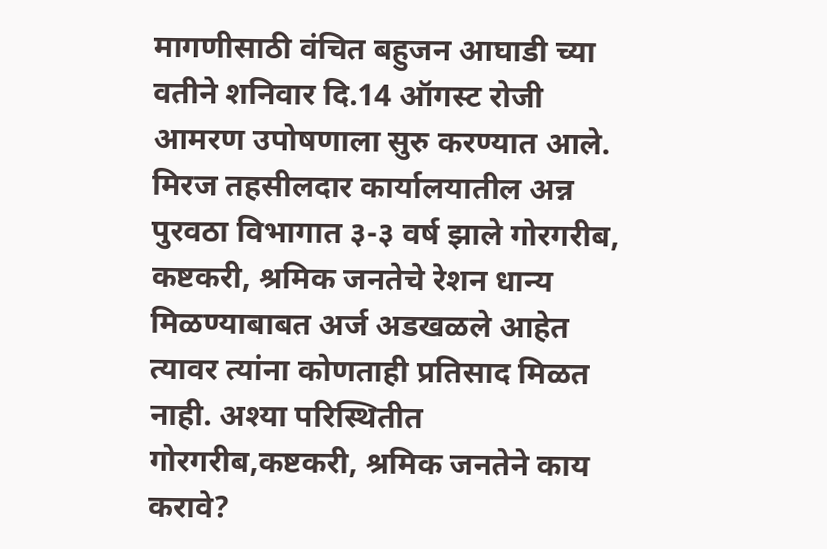मागणीसाठी वंचित बहुजन आघाडी च्या वतीने शनिवार दि.14 ऑगस्ट रोजी आमरण उपोषणाला सुरु करण्यात आले. मिरज तहसीलदार कार्यालयातील अन्न पुरवठा विभागात ३-३ वर्ष झाले गोरगरीब, कष्टकरी, श्रमिक जनतेचे रेशन धान्य मिळण्याबाबत अर्ज अडखळले आहेत त्यावर त्यांना कोणताही प्रतिसाद मिळत नाही. अश्या परिस्थितीत गोरगरीब,कष्टकरी, श्रमिक जनतेने काय करावे?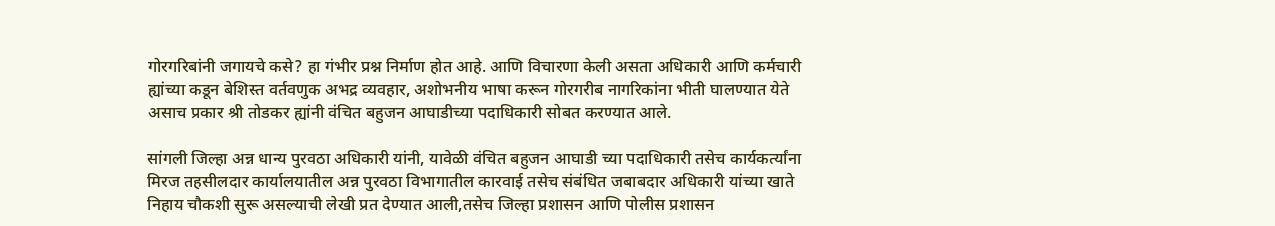गोरगरिबांनी जगायचे कसे? हा गंभीर प्रश्न निर्माण होत आहे. आणि विचारणा केली असता अधिकारी आणि कर्मचारी ह्यांच्या कडून बेशिस्त वर्तवणुक अभद्र व्यवहार, अशोभनीय भाषा करून गोरगरीब नागरिकांना भीती घालण्यात येते असाच प्रकार श्री तोडकर ह्यांनी वंचित बहुजन आघाडीच्या पदाधिकारी सोबत करण्यात आले.

सांगली जिल्हा अन्न धान्य पुरवठा अधिकारी यांनी, यावेळी वंचित बहुजन आघाडी च्या पदाधिकारी तसेच कार्यकर्त्यांना मिरज तहसीलदार कार्यालयातील अन्न पुरवठा विभागातील कारवाई तसेच संबंधित जबाबदार अधिकारी यांच्या खाते निहाय चौकशी सुरू असल्याची लेखी प्रत देण्यात आली,तसेच जिल्हा प्रशासन आणि पोलीस प्रशासन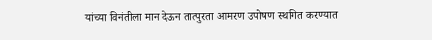यांच्या विनंतीला मान देऊन तात्पुरता आमरण उपोषण स्थगित करण्यात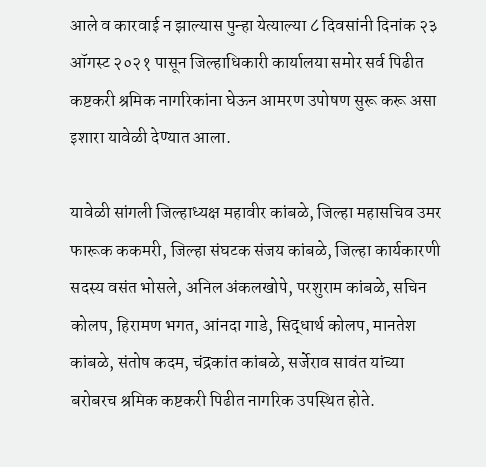आले व कारवाई न झाल्यास पुन्हा येत्याल्या ८ दिवसांनी दिनांक २३ ऑगस्ट २०२१ पासून जिल्हाधिकारी कार्यालया समोर सर्व पिढीत कष्टकरी श्रमिक नागरिकांना घेऊन आमरण उपोषण सुरू करू असा इशारा यावेळी देण्यात आला.

यावेळी सांगली जिल्हाध्यक्ष महावीर कांबळे, जिल्हा महासचिव उमर फारूक ककमरी, जिल्हा संघटक संजय कांबळे, जिल्हा कार्यकारणी सदस्य वसंत भोसले, अनिल अंकलखोपे, परशुराम कांबळे, सचिन कोलप, हिरामण भगत, आंनदा गाडे, सिद्धार्थ कोलप, मानतेश कांबळे, संतोष कदम, चंद्रकांत कांबळे, सर्जेराव सावंत यांच्या बरोबरच श्रमिक कष्टकरी पिढीत नागरिक उपस्थित होते.